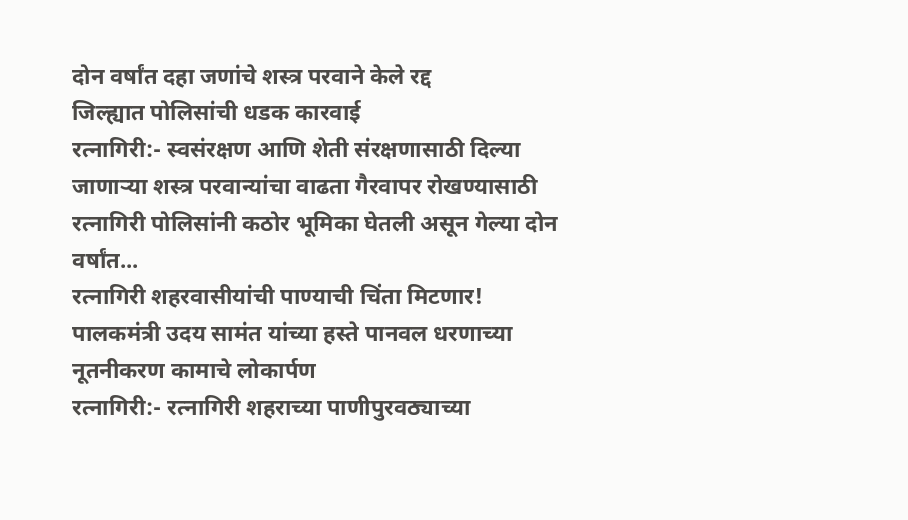दोन वर्षांत दहा जणांचे शस्त्र परवाने केले रद्द
जिल्ह्यात पोलिसांची धडक कारवाई
रत्नागिरी:- स्वसंरक्षण आणि शेती संरक्षणासाठी दिल्या जाणाऱ्या शस्त्र परवान्यांचा वाढता गैरवापर रोखण्यासाठी रत्नागिरी पोलिसांनी कठोर भूमिका घेतली असून गेल्या दोन वर्षांत...
रत्नागिरी शहरवासीयांची पाण्याची चिंता मिटणार!
पालकमंत्री उदय सामंत यांच्या हस्ते पानवल धरणाच्या नूतनीकरण कामाचे लोकार्पण
रत्नागिरी:- रत्नागिरी शहराच्या पाणीपुरवठ्याच्या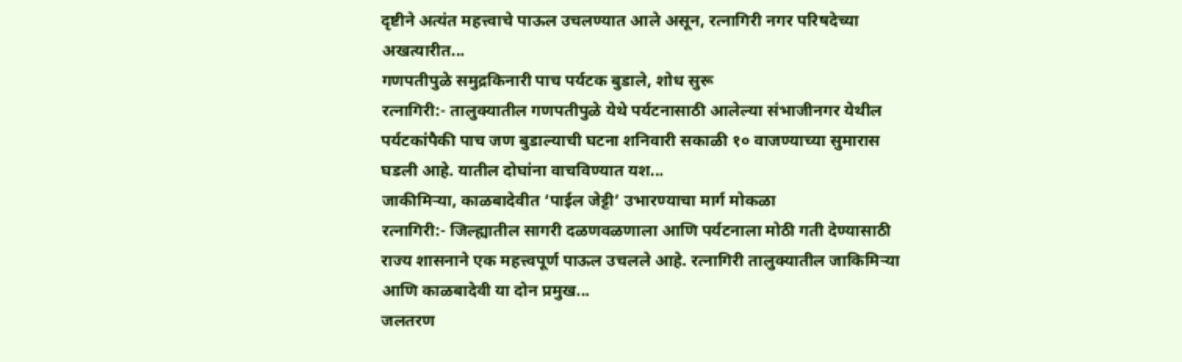दृष्टीने अत्यंत महत्त्वाचे पाऊल उचलण्यात आले असून, रत्नागिरी नगर परिषदेच्या अखत्यारीत...
गणपतीपुळे समुद्रकिनारी पाच पर्यटक बुडाले, शोध सुरू
रत्नागिरी:- तालुक्यातील गणपतीपुळे येथे पर्यटनासाठी आलेल्या संभाजीनगर येथील पर्यटकांपैकी पाच जण बुडाल्याची घटना शनिवारी सकाळी १० वाजण्याच्या सुमारास घडली आहे. यातील दोघांना वाचविण्यात यश...
जाकीमिऱ्या, काळबादेवीत ‘पाईल जेट्टी’ उभारण्याचा मार्ग मोकळा
रत्नागिरी:- जिल्ह्यातील सागरी दळणवळणाला आणि पर्यटनाला मोठी गती देण्यासाठी राज्य शासनाने एक महत्त्वपूर्ण पाऊल उचलले आहे. रत्नागिरी तालुक्यातील जाकिमिऱ्या आणि काळबादेवी या दोन प्रमुख...
जलतरण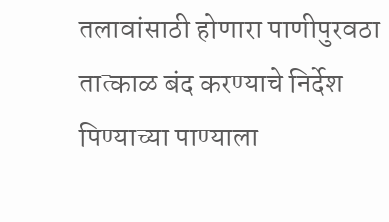तलावांसाठी होणारा पाणीपुरवठा तात्काळ बंद करण्याचे निर्देश
पिण्याच्या पाण्याला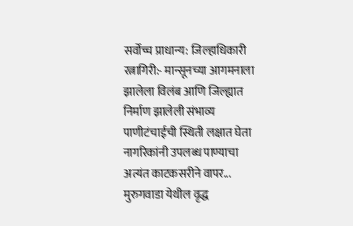सर्वोच्च प्राधान्य: जिल्हाधिकारी
रत्नागिरी:- मान्सूनच्या आगमनाला झालेला विलंब आणि जिल्ह्यात निर्माण झालेली संभाव्य पाणीटंचाईची स्थिती लक्षात घेता नागरिकांनी उपलब्ध पाण्याचा अत्यंत काटकसरीने वापर...
मुरुगवाडा येथील वृद्ध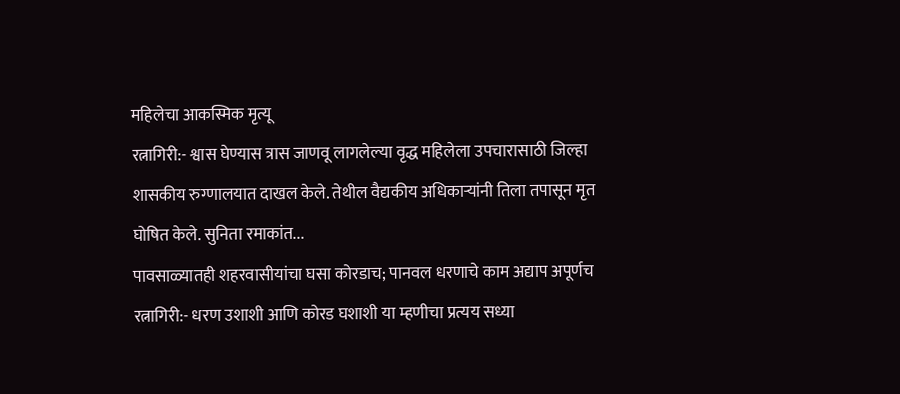महिलेचा आकस्मिक मृत्यू
रत्नागिरी:- श्वास घेण्यास त्रास जाणवू लागलेल्या वृद्ध महिलेला उपचारासाठी जिल्हा शासकीय रुग्णालयात दाखल केले. तेथील वैद्यकीय अधिकाऱ्यांनी तिला तपासून मृत घोषित केले. सुनिता रमाकांत...
पावसाळ्यातही शहरवासीयांचा घसा कोरडाच; पानवल धरणाचे काम अद्याप अपूर्णच
रत्नागिरी:- धरण उशाशी आणि कोरड घशाशी या म्हणीचा प्रत्यय सध्या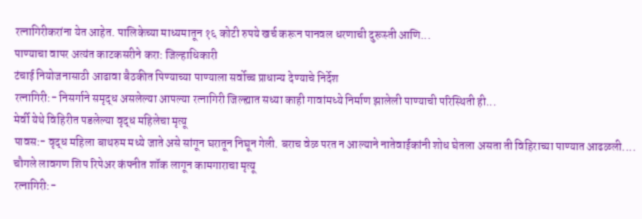रत्नागिरीकरांना येत आहेत. पालिकेच्या माध्यमातून १६ कोटी रुपये खर्च करून पानवल धरणाची दुरूस्ती आणि...
पाण्याचा वापर अत्यंत काटकसरीने करा: जिल्हाधिकारी
टंचाई नियोजनासाठी आढावा बैठकीत पिण्याच्या पाण्याला सर्वोच्च प्राधान्य देण्याचे निर्देश
रत्नागिरी:- निसर्गाने समृद्ध असलेल्या आपल्या रत्नागिरी जिल्ह्यात सध्या काही गावांमध्ये निर्माण झालेली पाण्याची परिस्थिती ही...
मेर्वी येथे विहिरीत पडलेल्या वृद्ध महिलेचा मृत्यू
पावस:- वृद्ध महिला बाथरुम मध्ये जाते असे सांगून घरातून निघून गेली. बराच वेळ परत न आल्याने नातेवाईकांनी शोध घेतला असता ती विहिराच्या पाण्यात आढळली....
चौगले लावगण शिप रिपेअर कंपनीत शॉक लागून कामगाराचा मृत्यू
रत्नागिरी:-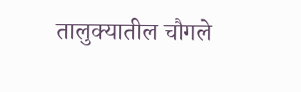तालुक्यातील चौगले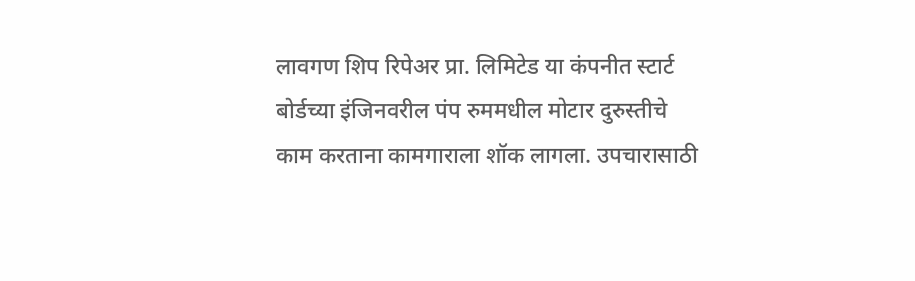लावगण शिप रिपेअर प्रा. लिमिटेड या कंपनीत स्टार्ट बोर्डच्या इंजिनवरील पंप रुममधील मोटार दुरुस्तीचे काम करताना कामगाराला शॉक लागला. उपचारासाठी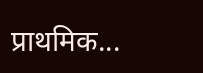प्राथमिक...